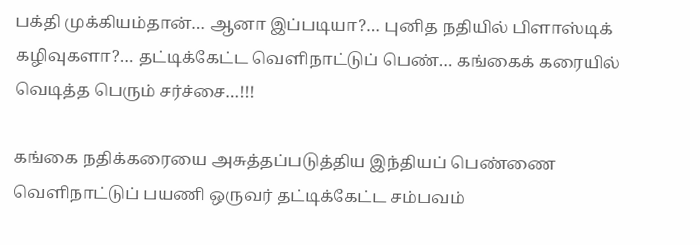பக்தி முக்கியம்தான்… ஆனா இப்படியா?… புனித நதியில் பிளாஸ்டிக் கழிவுகளா?… தட்டிக்கேட்ட வெளிநாட்டுப் பெண்… கங்கைக் கரையில் வெடித்த பெரும் சர்ச்சை…!!!

கங்கை நதிக்கரையை அசுத்தப்படுத்திய இந்தியப் பெண்ணை வெளிநாட்டுப் பயணி ஒருவர் தட்டிக்கேட்ட சம்பவம்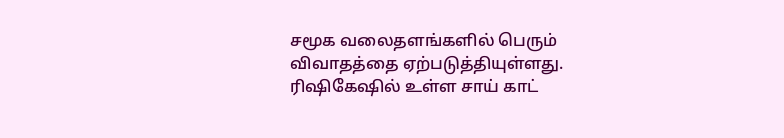சமூக வலைதளங்களில் பெரும் விவாதத்தை ஏற்படுத்தியுள்ளது. ரிஷிகேஷில் உள்ள சாய் காட்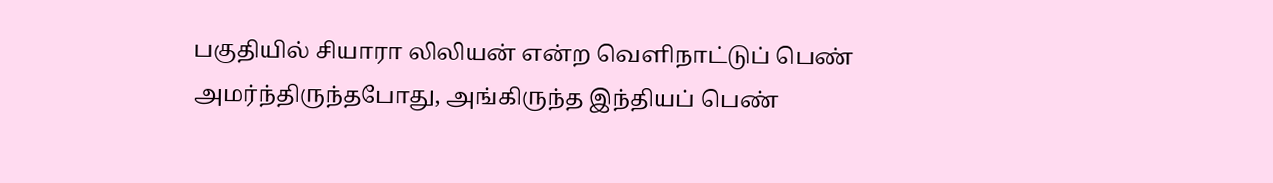பகுதியில் சியாரா லிலியன் என்ற வெளிநாட்டுப் பெண் அமர்ந்திருந்தபோது, அங்கிருந்த இந்தியப் பெண்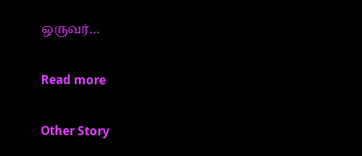ஒருவர்…

Read more

Other Story